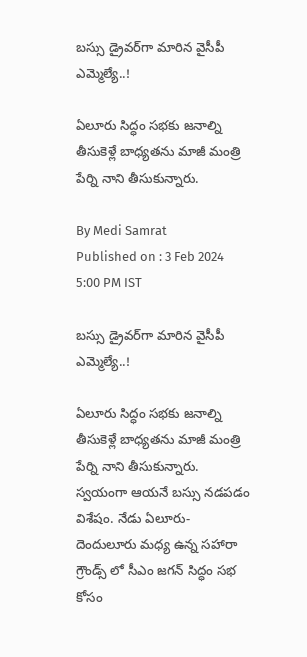బస్సు డ్రైవర్‌గా మారిన వైసీపీ ఎమ్మెల్యే..!

ఏలూరు సిద్ధం సభకు జనాల్ని తీసుకెళ్లే బాధ్యతను మాజీ మంత్రి పేర్ని నాని తీసుకున్నారు.

By Medi Samrat
Published on : 3 Feb 2024 5:00 PM IST

బస్సు డ్రైవర్‌గా మారిన వైసీపీ ఎమ్మెల్యే..!

ఏలూరు సిద్ధం సభకు జనాల్ని తీసుకెళ్లే బాధ్యతను మాజీ మంత్రి పేర్ని నాని తీసుకున్నారు. స్వయంగా ఆయనే బస్సు నడపడం విశేషం. నేడు ఏలూరు-దెందులూరు మధ్య ఉన్న సహారా గ్రౌండ్స్ లో సీఎం జగన్ సిద్ధం సభ కోసం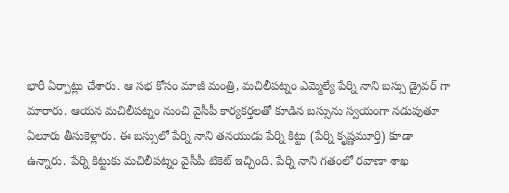భారీ ఏర్పాట్లు చేశారు. ఆ సభ కోసం మాజీ మంత్రి, మచిలీపట్నం ఎమ్మెల్యే పేర్ని నాని బస్సు డ్రైవర్ గా మారారు. ఆయన మచిలీపట్నం నుంచి వైసీపీ కార్యకర్తలతో కూడిన బస్సును స్వయంగా నడుపుతూ ఏలూరు తీసుకెళ్లారు. ఈ బస్సులో పేర్ని నాని తనయుడు పేర్ని కిట్టు (పేర్ని కృష్ణమూర్తి) కూడా ఉన్నారు. పేర్ని కిట్టుకు మచిలీపట్నం వైసీపీ టికెట్ ఇచ్చింది. పేర్ని నాని గతంలో రవాణా శాఖ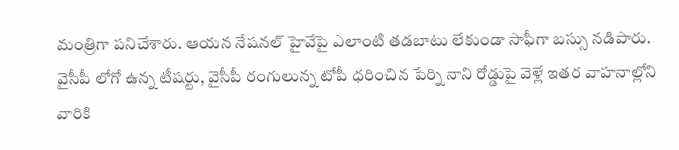మంత్రిగా పనిచేశారు. ఆయన నేషనల్ హైవేపై ఎలాంటి తడబాటు లేకుండా సాఫీగా బస్సు నడిపారు. వైసీపీ లోగో ఉన్న టీషర్టు, వైసీపీ రంగులున్న టోపీ ధరించిన పేర్ని నాని రోడ్డుపై వెళ్లే ఇతర వాహనాల్లోని వారికి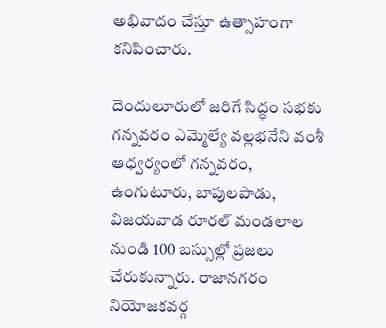అభివాదం చేస్తూ ఉత్సాహంగా కనిపించారు.

దెందులూరులో జరిగే సిద్ధం సభకు గన్నవరం ఎమ్మెల్యే వల్లభనేని వంశీ ఆధ్వర్యంలో గన్నవరం, ఉంగుటూరు, బాపులపాడు, విజయవాడ రూరల్ మండలాల నుండి 100 బస్సుల్లో ప్రజలు చేరుకున్నారు. రాజానగరం నియోజకవర్గ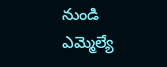నుండి ఎమ్మెల్యే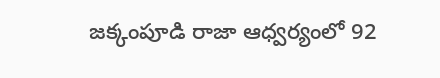జక్కంపూడి రాజా ఆధ్వర్యంలో 92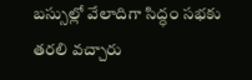బస్సుల్లో వేలాదిగా సిద్ధం సభకు తరలి వచ్చారు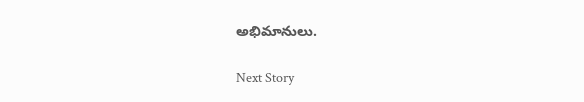అభిమానులు.

Next Story